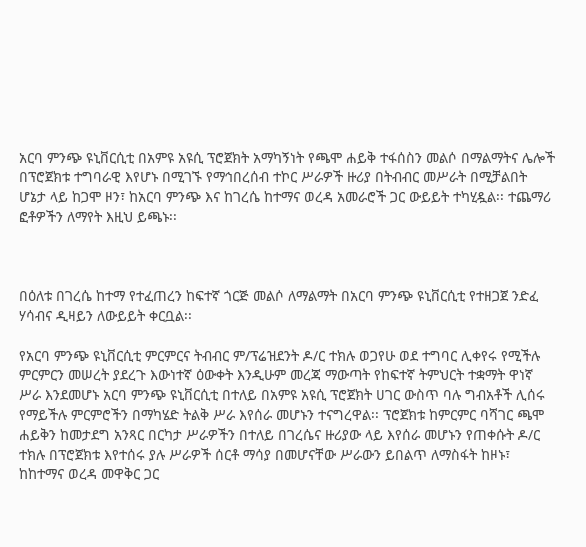አርባ ምንጭ ዩኒቨርሲቲ በአምዩ አዩሲ ፕሮጀክት አማካኝነት የጫሞ ሐይቅ ተፋሰስን መልሶ በማልማትና ሌሎች በፕሮጀክቱ ተግባራዊ እየሆኑ በሚገኙ የማኅበረሰብ ተኮር ሥራዎች ዙሪያ በትብብር መሥራት በሚቻልበት ሆኔታ ላይ ከጋሞ ዞን፣ ከአርባ ምንጭ እና ከገረሴ ከተማና ወረዳ አመራሮች ጋር ውይይት ተካሂዷል፡፡ ተጨማሪ ፎቶዎችን ለማየት እዚህ ይጫኑ፡፡



በዕለቱ በገረሴ ከተማ የተፈጠረን ከፍተኛ ጎርጅ መልሶ ለማልማት በአርባ ምንጭ ዩኒቨርሲቲ የተዘጋጀ ንድፈ ሃሳብና ዲዛይን ለውይይት ቀርቧል፡፡

የአርባ ምንጭ ዩኒቨርሲቲ ምርምርና ትብብር ም/ፕሬዝደንት ዶ/ር ተክሉ ወጋየሁ ወደ ተግባር ሊቀየሩ የሚችሉ ምርምርን መሠረት ያደረጉ እውነተኛ ዕውቀት እንዲሁም መረጃ ማውጣት የከፍተኛ ትምህርት ተቋማት ዋነኛ ሥራ እንደመሆኑ አርባ ምንጭ ዩኒቨርሲቲ በተለይ በአምዩ አዩሲ ፕሮጀክት ሀገር ውስጥ ባሉ ግብአቶች ሊሰሩ የማይችሉ ምርምሮችን በማካሄድ ትልቅ ሥራ እየሰራ መሆኑን ተናግረዋል፡፡ ፕሮጀክቱ ከምርምር ባሻገር ጫሞ ሐይቅን ከመታደግ አንጻር በርካታ ሥራዎችን በተለይ በገረሴና ዙሪያው ላይ እየሰራ መሆኑን የጠቀሱት ዶ/ር ተክሉ በፕሮጀክቱ እየተሰሩ ያሉ ሥራዎች ሰርቶ ማሳያ በመሆናቸው ሥራውን ይበልጥ ለማስፋት ከዞኑ፣ ከከተማና ወረዳ መዋቅር ጋር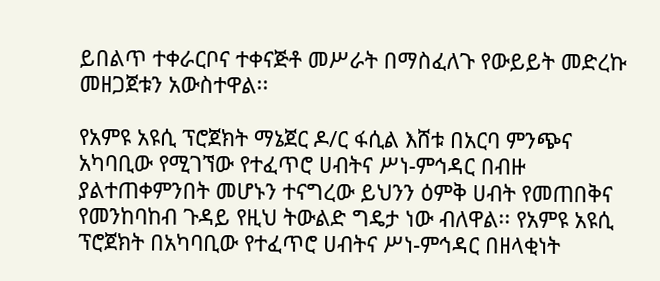ይበልጥ ተቀራርቦና ተቀናጅቶ መሥራት በማስፈለጉ የውይይት መድረኩ መዘጋጀቱን አውስተዋል፡፡

የአምዩ አዩሲ ፕሮጀክት ማኔጀር ዶ/ር ፋሲል እሸቱ በአርባ ምንጭና አካባቢው የሚገኘው የተፈጥሮ ሀብትና ሥነ-ምኅዳር በብዙ ያልተጠቀምንበት መሆኑን ተናግረው ይህንን ዕምቅ ሀብት የመጠበቅና የመንከባከብ ጉዳይ የዚህ ትውልድ ግዴታ ነው ብለዋል፡፡ የአምዩ አዩሲ ፕሮጀክት በአካባቢው የተፈጥሮ ሀብትና ሥነ-ምኅዳር በዘላቂነት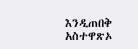እንዲጠበቅ አስተዋጽኦ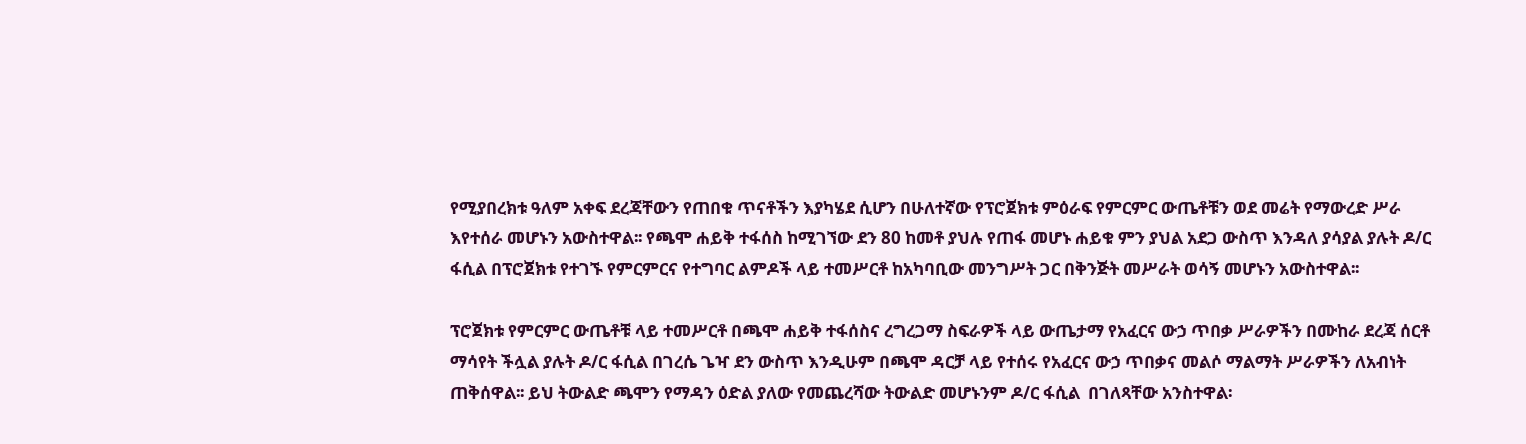የሚያበረክቱ ዓለም አቀፍ ደረጃቸውን የጠበቁ ጥናቶችን እያካሄደ ሲሆን በሁለተኛው የፕሮጀክቱ ምዕራፍ የምርምር ውጤቶቹን ወደ መሬት የማውረድ ሥራ እየተሰራ መሆኑን አውስተዋል፡፡ የጫሞ ሐይቅ ተፋሰስ ከሚገኘው ደን 80 ከመቶ ያህሉ የጠፋ መሆኑ ሐይቁ ምን ያህል አደጋ ውስጥ እንዳለ ያሳያል ያሉት ዶ/ር ፋሲል በፕሮጀክቱ የተገኙ የምርምርና የተግባር ልምዶች ላይ ተመሥርቶ ከአካባቢው መንግሥት ጋር በቅንጅት መሥራት ወሳኝ መሆኑን አውስተዋል፡፡

ፕሮጀክቱ የምርምር ውጤቶቹ ላይ ተመሥርቶ በጫሞ ሐይቅ ተፋሰስና ረግረጋማ ስፍራዎች ላይ ውጤታማ የአፈርና ውኃ ጥበቃ ሥራዎችን በሙከራ ደረጃ ሰርቶ ማሳየት ችሏል ያሉት ዶ/ር ፋሲል በገረሴ ጌዣ ደን ውስጥ እንዲሁም በጫሞ ዳርቻ ላይ የተሰሩ የአፈርና ውኃ ጥበቃና መልሶ ማልማት ሥራዎችን ለአብነት ጠቅሰዋል፡፡ ይህ ትውልድ ጫሞን የማዳን ዕድል ያለው የመጨረሻው ትውልድ መሆኑንም ዶ/ር ፋሲል  በገለጻቸው አንስተዋል፡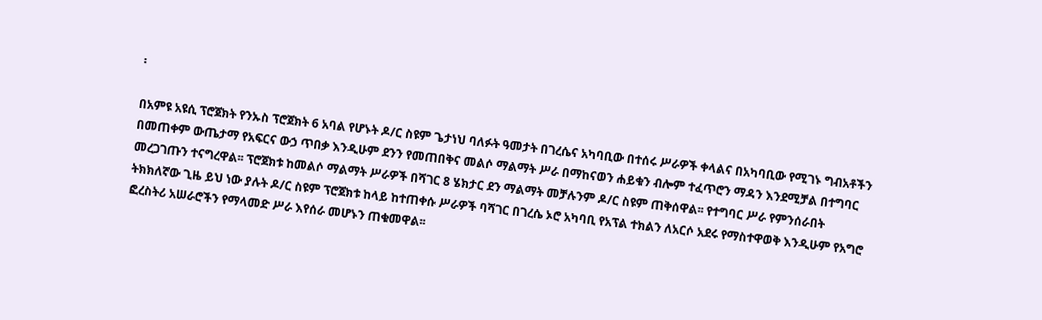፡

በአምዩ አዩሲ ፕሮጀክት የንኡስ ፕሮጀክት 6 አባል የሆኑት ዶ/ር ስዩም ጌታነህ ባለፉት ዓመታት በገረሴና አካባቢው በተሰሩ ሥራዎች ቀላልና በአካባቢው የሚገኑ ግብአቶችን በመጠቀም ውጤታማ የአፍርና ውኃ ጥበቃ እንዲሁም ደንን የመጠበቅና መልሶ ማልማት ሥራ በማከናወን ሐይቁን ብሎም ተፈጥሮን ማዳን እንደሚቻል በተግባር መረጋገጡን ተናግረዋል፡፡ ፕሮጀክቱ ከመልሶ ማልማት ሥራዎች በሻገር 8 ሄክታር ደን ማልማት መቻሉንም ዶ/ር ስዩም ጠቅሰዋል፡፡ የተግባር ሥራ የምንሰራበት ትክክለኛው ጊዜ ይህ ነው ያሉት ዶ/ር ስዩም ፕሮጀክቱ ከላይ ከተጠቀሱ ሥራዎች ባሻገር በገረሴ ኦሮ አካባቢ የአፕል ተክልን ለአርሶ አደሩ የማስተዋወቅ እንዲሁም የአግሮ ፎረስትሪ አሠራሮችን የማላመድ ሥራ እየሰራ መሆኑን ጠቁመዋል፡፡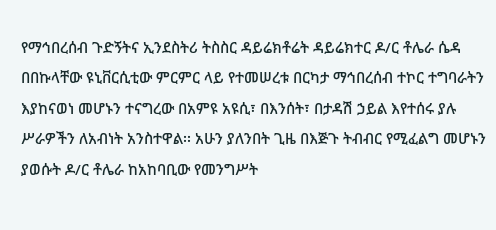የማኅበረሰብ ጉድኝትና ኢንደስትሪ ትስስር ዳይሬክቶሬት ዳይሬክተር ዶ/ር ቶሌራ ሴዳ በበኩላቸው ዩኒቨርሲቲው ምርምር ላይ የተመሠረቱ በርካታ ማኅበረሰብ ተኮር ተግባራትን እያከናወነ መሆኑን ተናግረው በአምዩ አዩሲ፣ በእንሰት፣ በታዳሽ ኃይል እየተሰሩ ያሉ ሥራዎችን ለአብነት አንስተዋል፡፡ አሁን ያለንበት ጊዜ በእጅጉ ትብብር የሚፈልግ መሆኑን ያወሱት ዶ/ር ቶሌራ ከአከባቢው የመንግሥት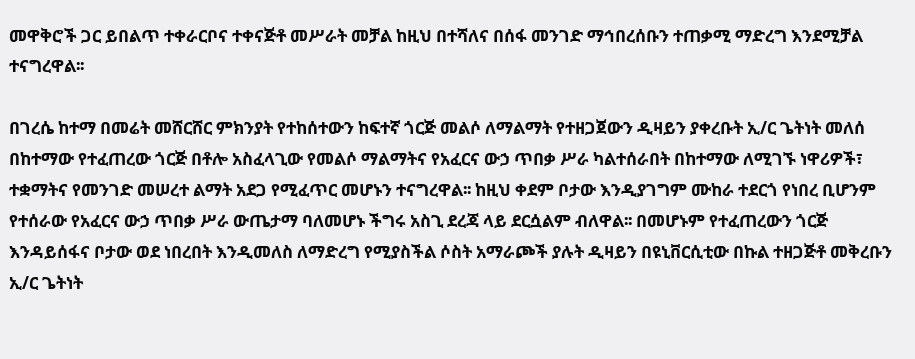መዋቅሮች ጋር ይበልጥ ተቀራርቦና ተቀናጅቶ መሥራት መቻል ከዚህ በተሻለና በሰፋ መንገድ ማኅበረሰቡን ተጠቃሚ ማድረግ እንደሚቻል ተናግረዋል፡፡

በገረሴ ከተማ በመሬት መሸርሸር ምክንያት የተከሰተውን ከፍተኛ ጎርጅ መልሶ ለማልማት የተዘጋጀውን ዲዛይን ያቀረቡት ኢ/ር ጌትነት መለሰ በከተማው የተፈጠረው ጎርጅ በቶሎ አስፈላጊው የመልሶ ማልማትና የአፈርና ውኃ ጥበቃ ሥራ ካልተሰራበት በከተማው ለሚገኙ ነዋሪዎች፣ ተቋማትና የመንገድ መሠረተ ልማት አደጋ የሚፈጥር መሆኑን ተናግረዋል፡፡ ከዚህ ቀደም ቦታው እንዲያገግም ሙከራ ተደርጎ የነበረ ቢሆንም የተሰራው የአፈርና ውኃ ጥበቃ ሥራ ውጤታማ ባለመሆኑ ችግሩ አስጊ ደረጃ ላይ ደርሷልም ብለዋል፡፡ በመሆኑም የተፈጠረውን ጎርጅ እንዳይሰፋና ቦታው ወደ ነበረበት እንዲመለስ ለማድረግ የሚያስችል ሶስት አማራጮች ያሉት ዲዛይን በዩኒቨርሲቲው በኩል ተዘጋጅቶ መቅረቡን ኢ/ር ጌትነት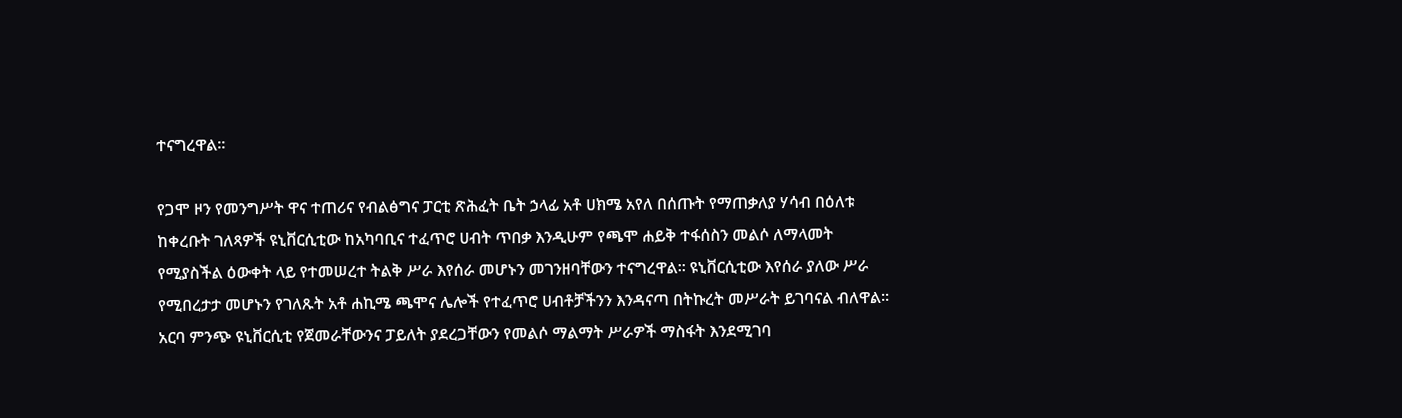ተናግረዋል፡፡

የጋሞ ዞን የመንግሥት ዋና ተጠሪና የብልፅግና ፓርቲ ጽሕፈት ቤት ኃላፊ አቶ ሀክሜ አየለ በሰጡት የማጠቃለያ ሃሳብ በዕለቱ ከቀረቡት ገለጻዎች ዩኒቨርሲቲው ከአካባቢና ተፈጥሮ ሀብት ጥበቃ እንዲሁም የጫሞ ሐይቅ ተፋሰስን መልሶ ለማላመት የሚያስችል ዕውቀት ላይ የተመሠረተ ትልቅ ሥራ እየሰራ መሆኑን መገንዘባቸውን ተናግረዋል፡፡ ዩኒቨርሲቲው እየሰራ ያለው ሥራ የሚበረታታ መሆኑን የገለጹት አቶ ሐኪሜ ጫሞና ሌሎች የተፈጥሮ ሀብቶቻችንን እንዳናጣ በትኩረት መሥራት ይገባናል ብለዋል፡፡ አርባ ምንጭ ዩኒቨርሲቲ የጀመራቸውንና ፓይለት ያደረጋቸውን የመልሶ ማልማት ሥራዎች ማስፋት እንደሚገባ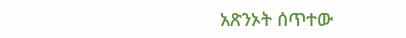አጽንኦት ሰጥተው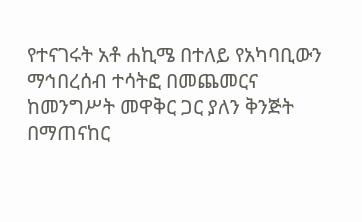የተናገሩት አቶ ሐኪሜ በተለይ የአካባቢውን ማኅበረሰብ ተሳትፎ በመጨመርና ከመንግሥት መዋቅር ጋር ያለን ቅንጅት በማጠናከር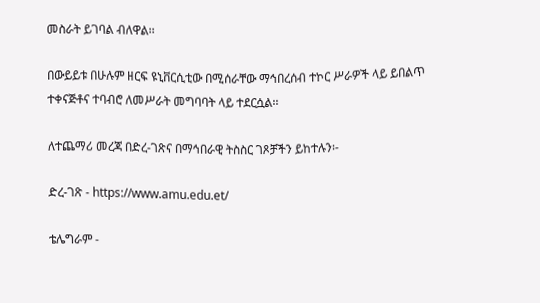መስራት ይገባል ብለዋል፡፡

በውይይቱ በሁሉም ዘርፍ ዩኒቨርሲቲው በሚሰራቸው ማኅበረሰብ ተኮር ሥራዎች ላይ ይበልጥ ተቀናጅቶና ተባብሮ ለመሥራት መግባባት ላይ ተደርሷል፡፡

ለተጨማሪ መረጃ በድረ-ገጽና በማኅበራዊ ትስስር ገጾቻችን ይከተሉን፡-

ድረ-ገጽ - https://www.amu.edu.et/

ቴሌግራም -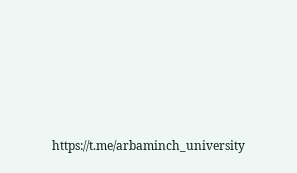https://t.me/arbaminch_university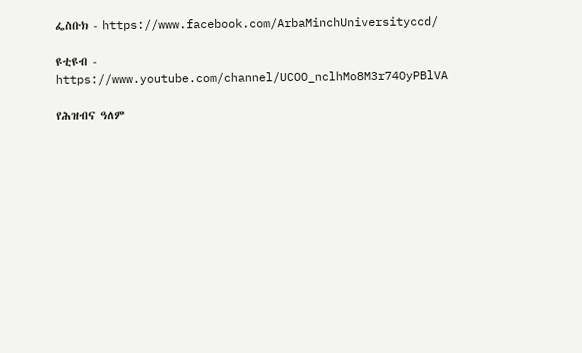ፌስቡክ - https://www.facebook.com/ArbaMinchUniversityccd/

ዩቲዩብ - https://www.youtube.com/channel/UCOO_nclhMo8M3r74OyPBlVA

የሕዝብና ዓለም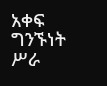አቀፍ ግንኙነት ሥራ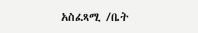አስፈጻሚ /ቤት